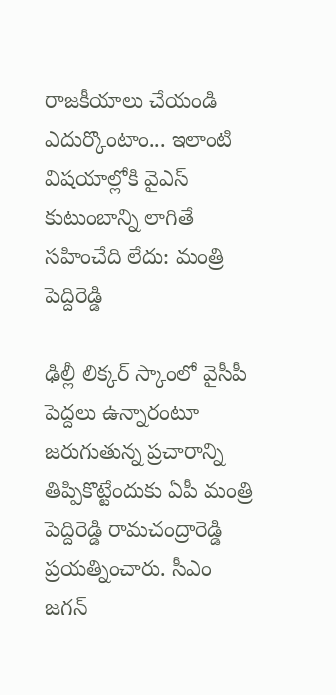రాజకీయాలు చేయండి ఎదుర్కొంటాం... ఇలాంటి విషయాల్లోకి వైఎస్ కుటుంబాన్ని లాగితే సహించేది లేదు: మంత్రి పెద్దిరెడ్డి

ఢిల్లీ లిక్కర్ స్కాంలో వైసీపీ పెద్దలు ఉన్నారంటూ జరుగుతున్న ప్రచారాన్ని తిప్పికొట్టేందుకు ఏపీ మంత్రి పెద్దిరెడ్డి రామచంద్రారెడ్డి ప్రయత్నించారు. సీఎం జగన్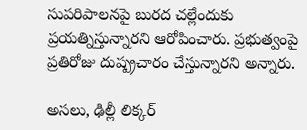సుపరిపాలనపై బురద చల్లేందుకు ప్రయత్నిస్తున్నారని ఆరోపించారు. ప్రభుత్వంపై ప్రతిరోజు దుష్ప్రచారం చేస్తున్నారని అన్నారు.

అసలు, ఢిల్లీ లిక్కర్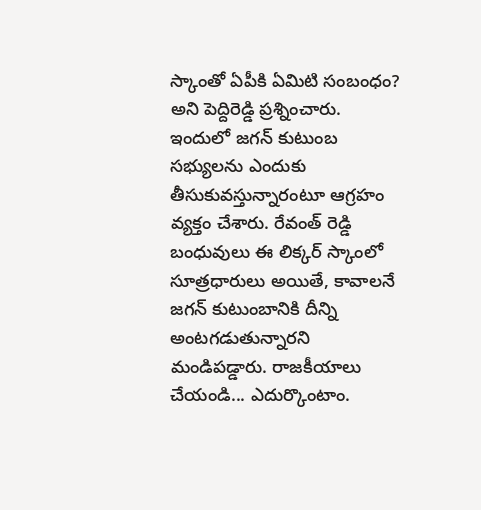స్కాంతో ఏపీకి ఏమిటి సంబంధం? అని పెద్దిరెడ్డి ప్రశ్నించారు. ఇందులో జగన్ కుటుంబ సభ్యులను ఎందుకు తీసుకువస్తున్నారంటూ ఆగ్రహం వ్యక్తం చేశారు. రేవంత్ రెడ్డి బంధువులు ఈ లిక్కర్ స్కాంలో సూత్రధారులు అయితే, కావాలనే జగన్ కుటుంబానికి దీన్ని అంటగడుతున్నారని మండిపడ్డారు. రాజకీయాలు చేయండి... ఎదుర్కొంటాం.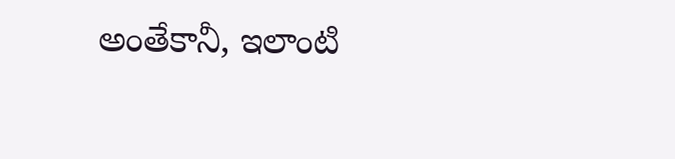అంతేకానీ, ఇలాంటి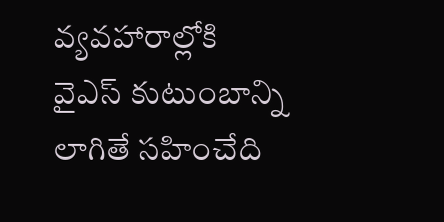వ్యవహారాల్లోకి వైఎస్ కుటుంబాన్ని లాగితే సహించేది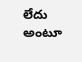లేదు అంటూ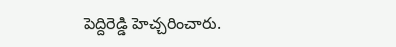పెద్దిరెడ్డి హెచ్చరించారు.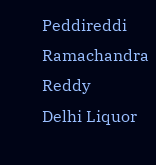Peddireddi Ramachandra Reddy
Delhi Liquor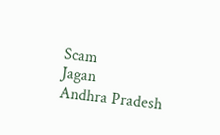Scam
Jagan
Andhra Pradesh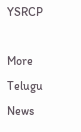YSRCP

More Telugu News